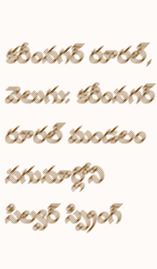కరీంనగర్ రూరల్, వెలుగు: కరీంనగర్ రూరల్ మండలం నగునూర్లోని సిల్వర్ స్ప్రింగ్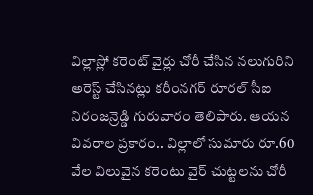విల్లాస్లో కరెంట్ వైర్లు చోరీ చేసిన నలుగురిని అరెస్ట్ చేసినట్లు కరీంనగర్ రూరల్ సీఐ నిరంజన్రెడ్డి గురువారం తెలిపారు. ఆయన వివరాల ప్రకారం.. విల్లాలో సుమారు రూ.60 వేల విలువైన కరెంటు వైర్ చుట్టలను చోరీ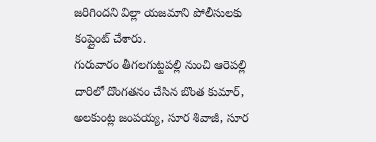జరిగిందని విల్లా యజమాని పోలీసులకు కంప్లైంట్ చేశారు.
గురువారం తీగలగుట్టపల్లి నుంచి ఆరెపల్లి దారిలో దొంగతనం చేసిన బొంత కుమార్, అలకుంట్ల జంపయ్య, సూర శివాజీ, సూర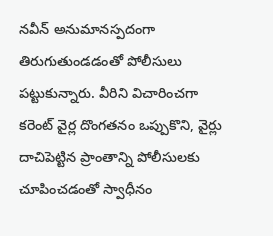నవీన్ అనుమానస్పదంగా తిరుగుతుండడంతో పోలీసులు పట్టుకున్నారు. వీరిని విచారించగా కరెంట్ వైర్ల దొంగతనం ఒప్పుకొని, వైర్లు దాచిపెట్టిన ప్రాంతాన్ని పోలీసులకు చూపించడంతో స్వాధీనం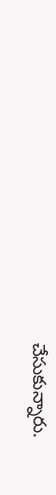చేసుకున్నారు.